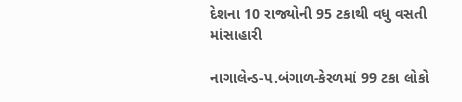દેશના 10 રાજ્યોની 95 ટકાથી વધુ વસતી માંસાહારી

નાગાલેન્ડ-પ.બંગાળ-કેરળમાં 99 ટકા લોકો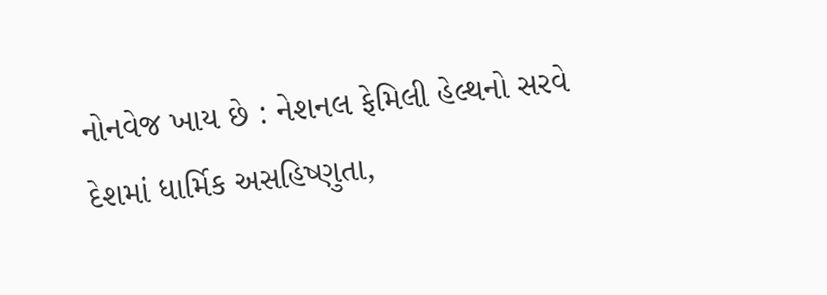નોનવેજ ખાય છે : નેશનલ ફેમિલી હેલ્થનો સરવે દેશમાં ધાર્મિક અસહિષ્ણુતા,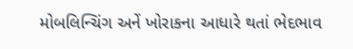મોબલિન્ચિંગ અનેં ખોરાકના આધારે થતાં ભેદભાવ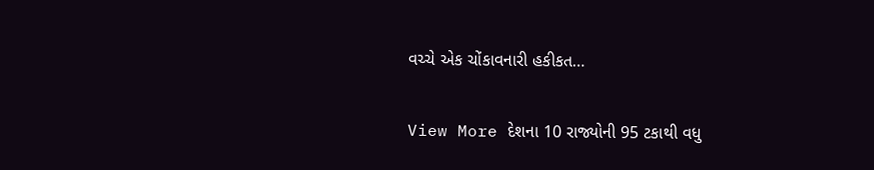વચ્ચે એક ચોંકાવનારી હકીકત…

View More દેશના 10 રાજ્યોની 95 ટકાથી વધુ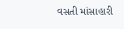વસતી માંસાહારી